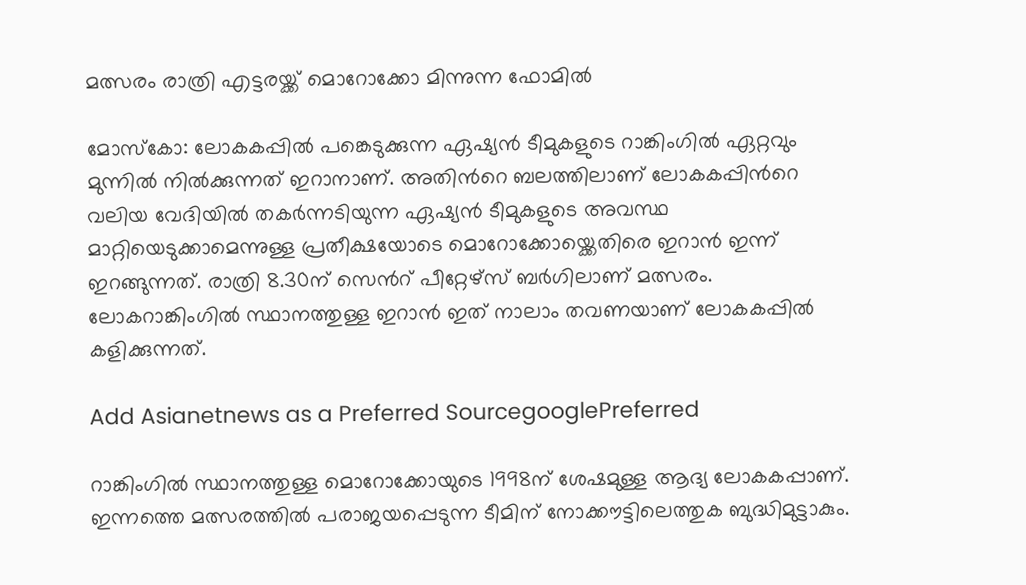മത്സരം രാത്രി എട്ടരയ്ക്ക് മൊറോക്കോ മിന്നുന്ന ഫോമില്‍

മോസ്കോ: ലോകകപ്പില്‍ പങ്കെടുക്കുന്ന ഏഷ്യന്‍ ടീമുകളുടെ റാങ്കിംഗില്‍ ഏറ്റവും മുന്നില്‍ നില്‍ക്കുന്നത് ഇറാനാണ്. അതിന്‍റെ ബലത്തിലാണ് ലോകകപ്പിന്‍റെ വലിയ വേദിയില്‍ തകര്‍ന്നടിയുന്ന ഏഷ്യന്‍ ടീമുകളുടെ അവസ്ഥ മാറ്റിയെടുക്കാമെന്നുള്ള പ്രതീക്ഷയോടെ മൊറോക്കോയ്ക്കെതിരെ ഇറാന്‍ ഇന്ന് ഇറങ്ങുന്നത്. രാത്രി 8.30ന് സെന്‍റ് പീറ്റേഴ്സ് ബര്‍ഗിലാണ് മത്സരം. ലോകറാങ്കിംഗില്‍ സ്ഥാനത്തുള്ള ഇറാന്‍ ഇത് നാലാം തവണയാണ് ലോകകപ്പില്‍ കളിക്കുന്നത്.

Add Asianetnews as a Preferred SourcegooglePreferred

റാങ്കിംഗില്‍ സ്ഥാനത്തുള്ള മൊറോക്കോയുടെ 1998ന് ശേഷമുള്ള ആദ്യ ലോകകപ്പാണ്. ഇന്നത്തെ മത്സരത്തില്‍ പരാജയപ്പെടുന്ന ടീമിന് നോക്കൗട്ടിലെത്തുക ബുദ്ധിമുട്ടാകും.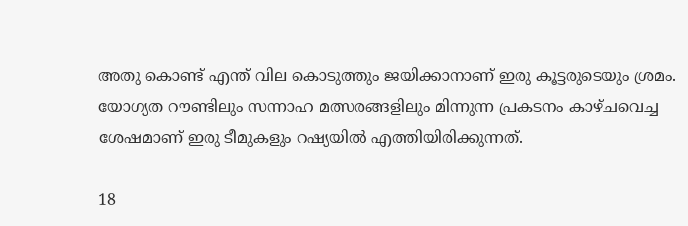അതു കൊണ്ട് എന്ത് വില കൊടുത്തും ജയിക്കാനാണ് ഇരു കൂട്ടരുടെയും ശ്രമം. യോഗ്യത റൗണ്ടിലും സന്നാഹ മത്സരങ്ങളിലും മിന്നുന്ന പ്രകടനം കാഴ്ചവെച്ച ശേഷമാണ് ഇരു ടീമുകളും റഷ്യയില്‍ എത്തിയിരിക്കുന്നത്.

18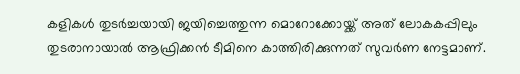കളികള്‍ തുടര്‍ച്ചയായി ജയിച്ചെത്തുന്ന മൊറോക്കോയ്ക്ക് അത് ലോകകപ്പിലും തുടരാനായാല്‍ ആഫ്രിക്കന്‍ ടീമിനെ കാത്തിരിക്കുന്നത് സുവര്‍ണ നേട്ടമാണ്.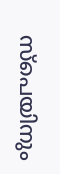സ്പെയിനും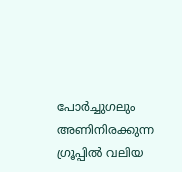പോര്‍ച്ചുഗലും അണിനിരക്കുന്ന ഗ്രൂപ്പില്‍ വലിയ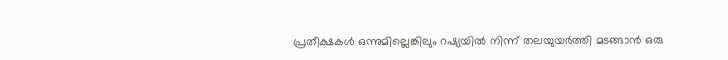പ്രതീക്ഷകള്‍ ഒന്നുമില്ലെങ്കിലും റഷ്യയില്‍ നിന്ന് തലയുയര്‍ത്തി മടങ്ങാന്‍ ഒരു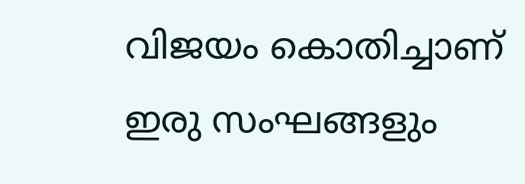വിജയം കൊതിച്ചാണ് ഇരു സംഘങ്ങളും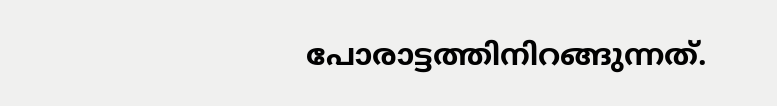പോരാട്ടത്തിനിറങ്ങുന്നത്.